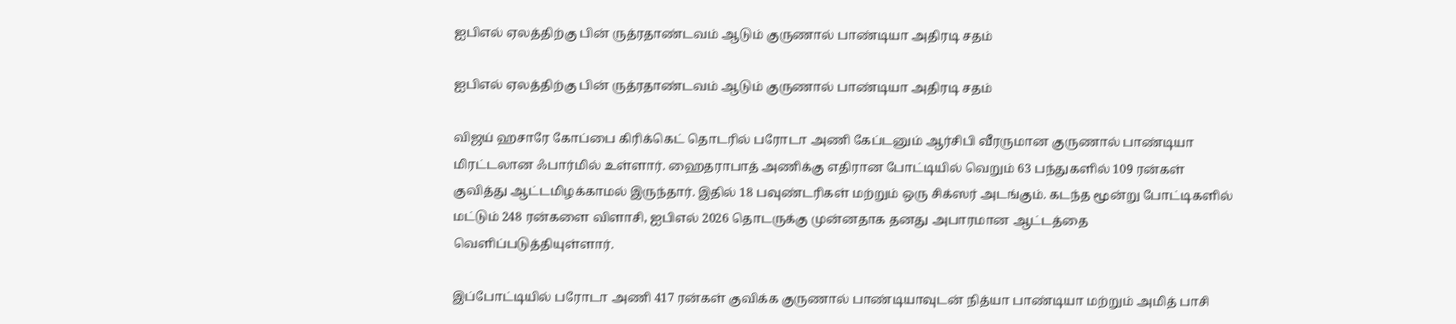ஐபிஎல் ஏலத்திற்கு பின் ருத்ரதாண்டவம் ஆடும் குருணால் பாண்டியா அதிரடி சதம்

ஐபிஎல் ஏலத்திற்கு பின் ருத்ரதாண்டவம் ஆடும் குருணால் பாண்டியா அதிரடி சதம்

விஜய் ஹசாரே கோப்பை கிரிக்கெட் தொடரில் பரோடா அணி கேப்டனும் ஆர்சிபி வீரருமான குருணால் பாண்டியா மிரட்டலான ஃபார்மில் உள்ளார். ஹைதராபாத் அணிக்கு எதிரான போட்டியில் வெறும் 63 பந்துகளில் 109 ரன்கள் குவித்து ஆட்டமிழக்காமல் இருந்தார். இதில் 18 பவுண்டரிகள் மற்றும் ஒரு சிக்ஸர் அடங்கும். கடந்த மூன்று போட்டிகளில் மட்டும் 248 ரன்களை விளாசி, ஐபிஎல் 2026 தொடருக்கு முன்னதாக தனது அபாரமான ஆட்டத்தை வெளிப்படுத்தியுள்ளார்.

இப்போட்டியில் பரோடா அணி 417 ரன்கள் குவிக்க குருணால் பாண்டியாவுடன் நித்யா பாண்டியா மற்றும் அமித் பாசி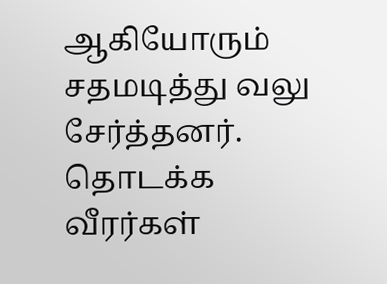ஆகியோரும் சதமடித்து வலு சேர்த்தனர். தொடக்க வீரர்கள்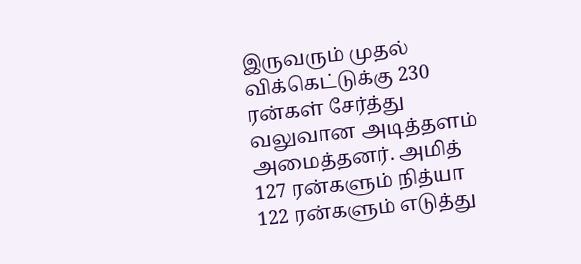இருவரும் முதல் விக்கெட்டுக்கு 230 ரன்கள் சேர்த்து வலுவான அடித்தளம் அமைத்தனர். அமித் 127 ரன்களும் நித்யா 122 ரன்களும் எடுத்து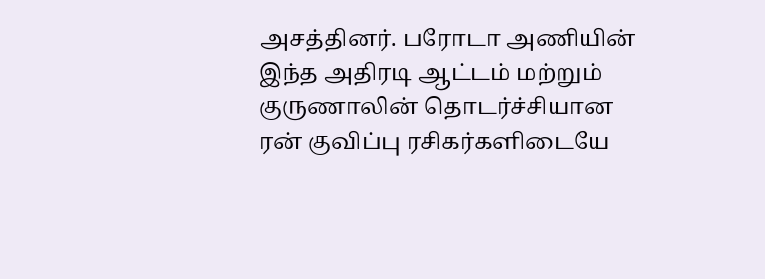அசத்தினர். பரோடா அணியின் இந்த அதிரடி ஆட்டம் மற்றும் குருணாலின் தொடர்ச்சியான ரன் குவிப்பு ரசிகர்களிடையே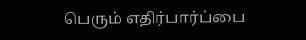பெரும் எதிர்பார்ப்பை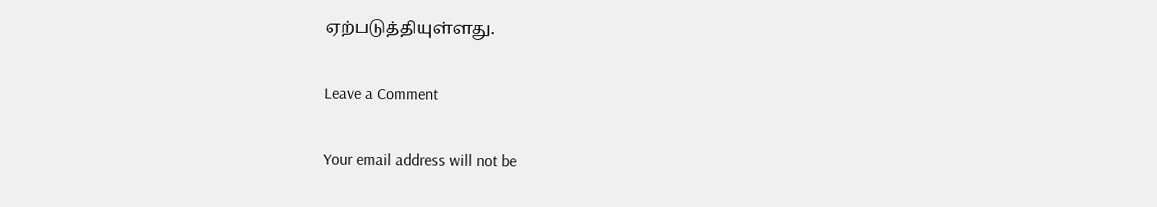ஏற்படுத்தியுள்ளது.

Leave a Comment

Your email address will not be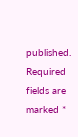published. Required fields are marked *